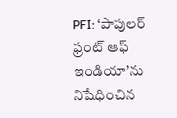PFI: ‘పాపులర్ ఫ్రంట్ ఆఫ్ ఇండియా’ను నిషేధించిన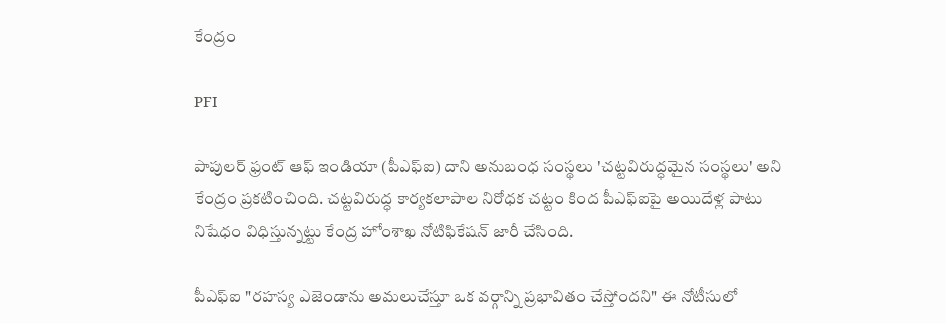కేంద్రం

PFI

పాపులర్ ఫ్రంట్ ఆఫ్ ఇండియా (పీఎఫ్ఐ) దాని అనుబంధ సంస్థలు 'చట్టవిరుద్ధమైన సంస్థలు' అని కేంద్రం ప్రకటించింది. చట్టవిరుద్ధ కార్యకలాపాల నిరోధక చట్టం కింద పీఎఫ్ఐపై అయిదేళ్ల పాటు నిషేధం విధిస్తున్నట్టు కేంద్ర హోంశాఖ నోటిఫికేషన్ జారీ చేసింది.

పీఎఫ్ఐ "రహస్య ఎజెండాను అమలుచేస్తూ ఒక వర్గాన్ని ప్రభావితం చేస్తోందని" ఈ నోటీసులో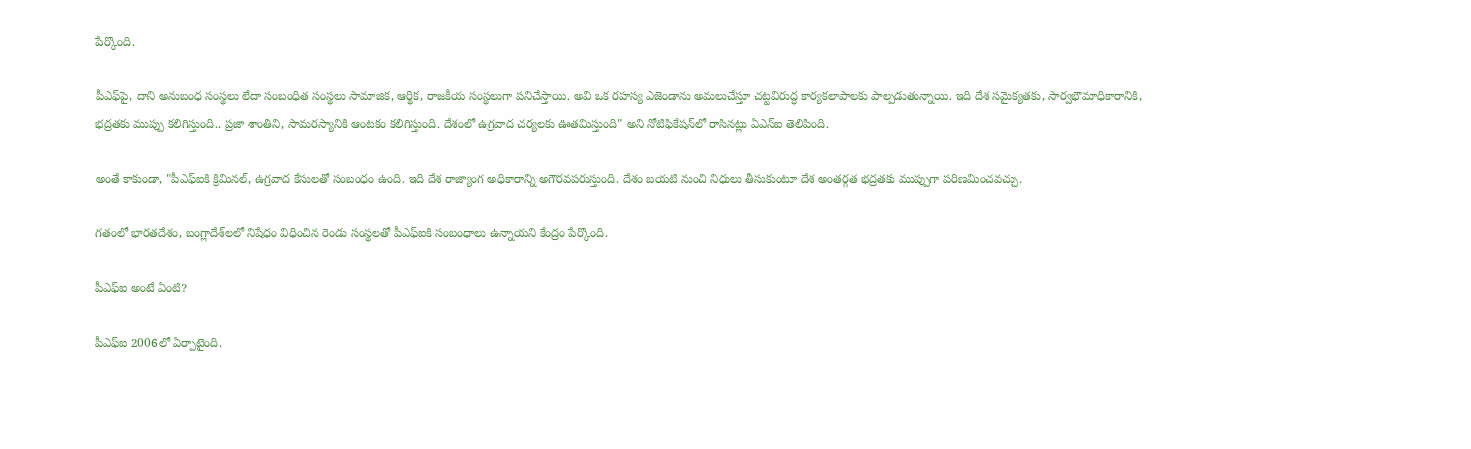పేర్కొంది.

పీఎఫ్‌పై, దాని అనుబంధ సంస్థలు లేదా సంబంధిత సంస్థలు సామాజిక, ఆర్థిక, రాజకీయ సంస్థలుగా పనిచేస్తాయి. అవి ఒక రహస్య ఎజెండాను అమలుచేస్తూ చట్టవిరుద్ధ కార్యకలాపాలకు పాల్పడుతున్నాయి. ఇది దేశ సమైక్యతకు, సార్వభౌమాధికారానికి, భద్రతకు ముప్పు కలిగిస్తుంది.. ప్రజా శాంతిని, సామరస్యానికి ఆంటకం కలిగిస్తుంది. దేశంలో ఉగ్రవాద చర్యలకు ఊతమిస్తుంది" అని నోటిఫికేషన్‌లో రాసినట్లు ఏఎన్ఐ తెలిపింది.

అంతే కాకుండా, "పీఎఫ్ఐకి క్రిమినల్, ఉగ్రవాద కేసులతో సంబంధం ఉంది. ఇది దేశ రాజ్యాంగ అధికారాన్ని అగౌరవపరుస్తుంది. దేశం బయటి నుంచి నిధులు తీసుకుంటూ దేశ అంతర్గత భద్రతకు ముప్పుగా పరిణమించవచ్చు.

గతంలో భారతదేశం, బంగ్లాదేశ్‌లలో నిషేధం విధించిన రెండు సంస్థలతో పీఎఫ్ఐకి సంబంధాలు ఉన్నాయని కేంద్రం పేర్కొంది.

పీఎఫ్ఐ అంటే ఏంటి?

పీఎఫ్ఐ 2006లో ఏర్పాటైంది.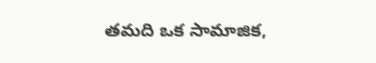తమది ఒక సామాజిక,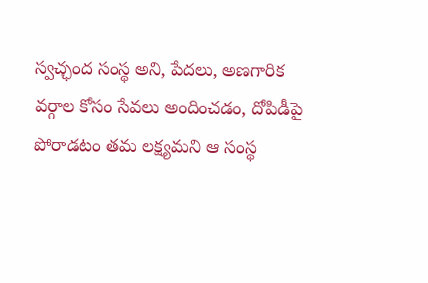స్వచ్ఛంద సంస్థ అని, పేదలు, అణగారిక వర్గాల కోసం సేవలు అందించడం, దోపిడీపై పోరాడటం తమ లక్ష్యమని ఆ సంస్థ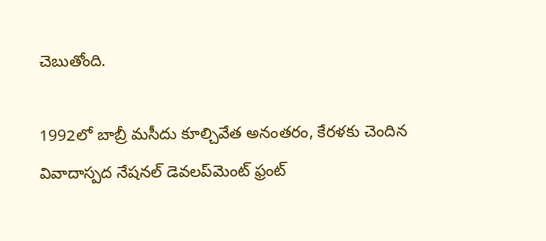చెబుతోంది.

1992లో బాబ్రీ మసీదు కూల్చివేత అనంతరం, కేరళకు చెందిన వివాదాస్పద నేషనల్ డెవలప్‌మెంట్ ఫ్రంట్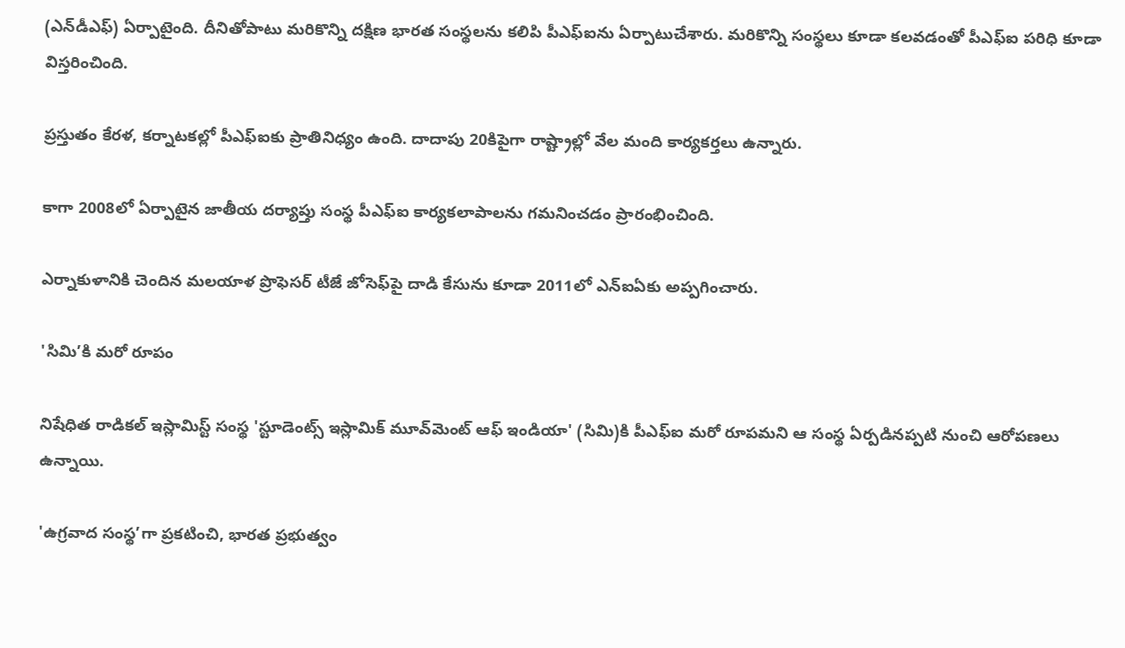(ఎన్‌డీఎఫ్) ఏర్పాటైంది. దీనితోపాటు మరికొన్ని దక్షిణ భారత సంస్థలను కలిపి పీఎఫ్ఐను ఏర్పాటుచేశారు. మరికొన్ని సంస్థలు కూడా కలవడంతో పీఎఫ్ఐ పరిధి కూడా విస్తరించింది.

ప్రస్తుతం కేరళ, కర్నాటకల్లో పీఎఫ్ఐకు ప్రాతినిధ్యం ఉంది. దాదాపు 20కిపైగా రాష్ట్రాల్లో వేల మంది కార్యకర్తలు ఉన్నారు.

కాగా 2008లో ఏర్పాటైన జాతీయ దర్యాప్తు సంస్థ పీఎఫ్ఐ కార్యకలాపాలను గమనించడం ప్రారంభించింది.

ఎర్నాకుళానికి చెందిన మలయాళ ప్రొఫెసర్ టీజే జోసెఫ్‌పై దాడి కేసును కూడా 2011లో ఎన్ఐఏకు అప్పగించారు.

'సిమి’కి మరో రూపం

నిషేధిత రాడికల్ ఇస్లామిస్ట్ సంస్థ 'స్టూడెంట్స్ ఇస్లామిక్ మూవ్‌మెంట్ ఆఫ్ ఇండియా' (సిమి)కి పీఎఫ్ఐ మరో రూపమని ఆ సంస్థ ఏర్పడినప్పటి నుంచి ఆరోపణలు ఉన్నాయి.

'ఉగ్రవాద సంస్థ’గా ప్రకటించి, భారత ప్రభుత్వం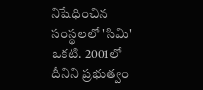నిషేధించిన సంస్థలలో 'సిమి' ఒకటి. 2001లో దీనిని ప్రభుత్వం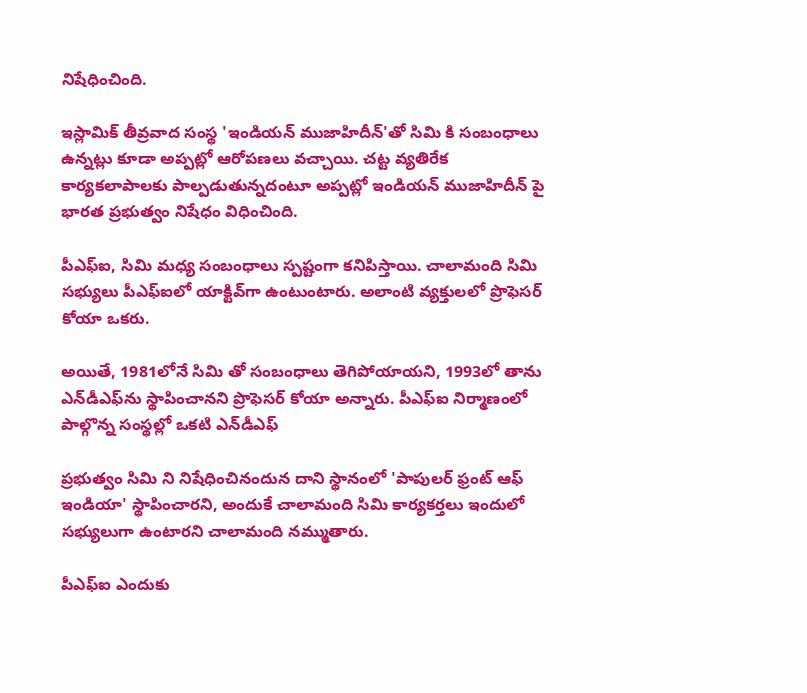నిషేధించింది.

ఇస్లామిక్ తీవ్రవాద సంస్థ 'ఇండియన్ ముజాహిదీన్'తో సిమి కి సంబంధాలు ఉన్నట్లు కూడా అప్పట్లో ఆరోపణలు వచ్చాయి. చట్ట వ్యతిరేక కార్యకలాపాలకు పాల్పడుతున్నదంటూ అప్పట్లో ఇండియన్ ముజాహిదీన్‌ పై భారత ప్రభుత్వం నిషేధం విధించింది.

పీఎఫ్ఐ, సిమి మధ్య సంబంధాలు స్పష్టంగా కనిపిస్తాయి. చాలామంది సిమి సభ్యులు పీఎఫ్ఐలో యాక్టివ్‌గా ఉంటుంటారు. అలాంటి వ్యక్తులలో ప్రొఫెసర్ కోయా ఒకరు.

అయితే, 1981లోనే సిమి తో సంబంధాలు తెగిపోయాయని, 1993లో తాను ఎన్‌డీఎఫ్‌ను స్థాపించానని ప్రొఫెసర్ కోయా అన్నారు. పీఎఫ్ఐ నిర్మాణంలో పాల్గొన్న సంస్థల్లో ఒకటి ఎన్‌డీఎఫ్

ప్రభుత్వం సిమి ని నిషేధించినందున దాని స్థానంలో 'పాపులర్ ఫ్రంట్ ఆఫ్ ఇండియా' స్థాపించారని, అందుకే చాలామంది సిమి కార్యకర్తలు ఇందులో సభ్యులుగా ఉంటారని చాలామంది నమ్ముతారు.

పీఎఫ్ఐ ఎందుకు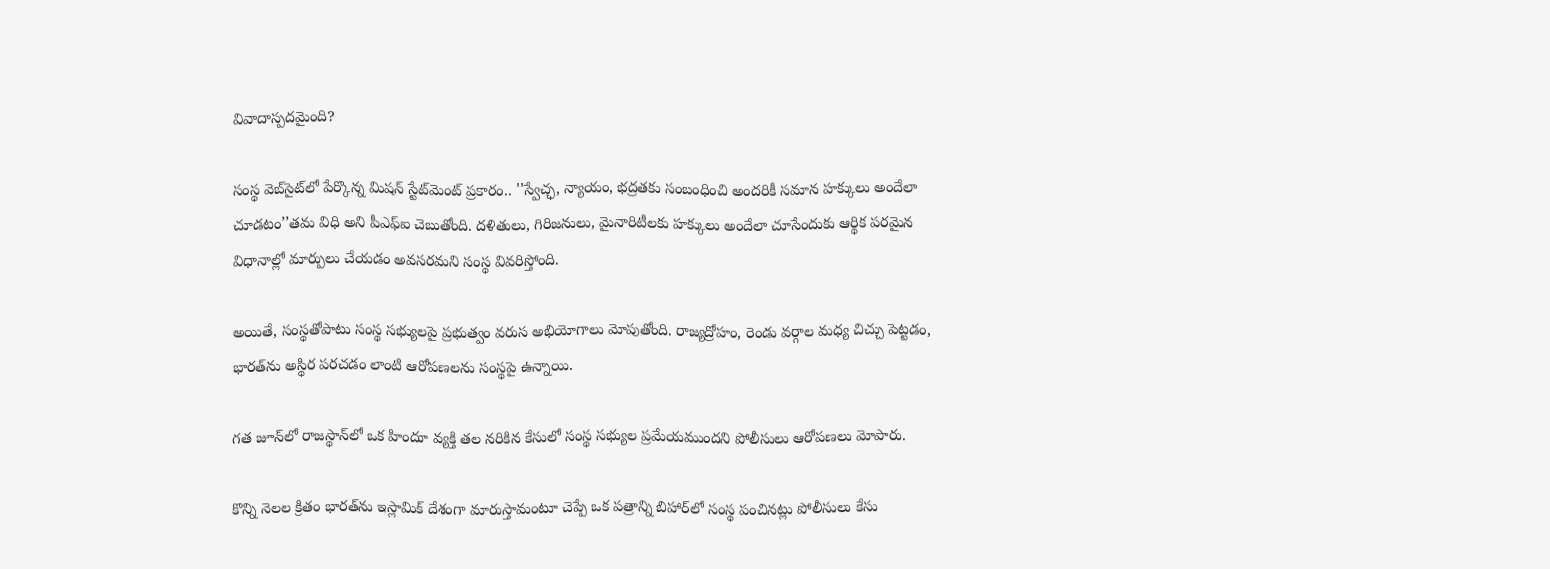వివాదాస్పదమైంది?

సంస్థ వెబ్‌సైట్‌లో పేర్కొన్న మిషన్ స్టేట్‌మెంట్ ప్రకారం.. ''స్వేచ్ఛ, న్యాయం, భద్రతకు సంబంధించి అందరికీ సమాన హక్కులు అందేలా చూడటం’’తమ విధి అని పీఎఫ్ఐ చెబుతోంది. దళితులు, గిరిజనులు, మైనారిటీలకు హక్కులు అందేలా చూసేందుకు ఆర్థిక పరమైన విధానాల్లో మార్పులు చేయడం అవసరమని సంస్థ వివరిస్తోంది.

అయితే, సంస్థతోపాటు సంస్థ సభ్యులపై ప్రభుత్వం వరుస అభియోగాలు మోపుతోంది. రాజ్యద్రోహం, రెండు వర్గాల మధ్య చిచ్చు పెట్టడం, భారత్‌ను అస్థిర పరచడం లాంటి ఆరోపణలను సంస్థపై ఉన్నాయి.

గత జూన్‌లో రాజస్థాన్‌లో ఒక హిందూ వ్యక్తి తల నరికిన కేసులో సంస్థ సభ్యుల ప్రమేయముందని పోలీసులు ఆరోపణలు మోపారు.

కొన్ని నెలల క్రితం భారత్‌ను ఇస్లామిక్ దేశంగా మారుస్తామంటూ చెప్పే ఒక పత్రాన్ని బిహార్‌లో సంస్థ పంచినట్లు పోలీసులు కేసు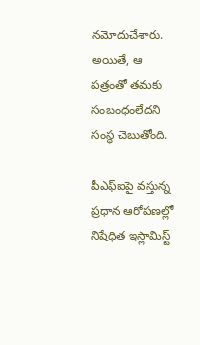నమోదుచేశారు. అయితే, ఆ పత్రంతో తమకు సంబంధంలేదని సంస్థ చెబుతోంది.

పీఎఫ్ఐపై వస్తున్న ప్రధాన ఆరోపణల్లో నిషేధిత ఇస్లామిస్ట్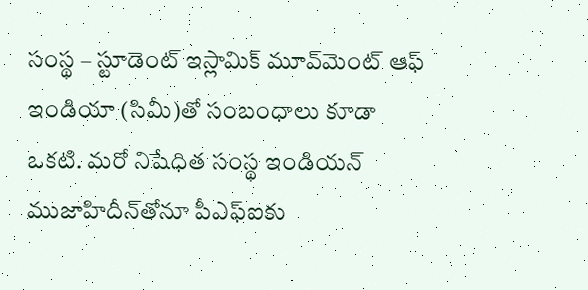సంస్థ – స్టూడెంట్ ఇస్లామిక్ మూవ్‌మెంట్ ఆఫ్ ఇండియా (సిమీ)తో సంబంధాలు కూడా ఒకటి. మరో నిషేధిత సంస్థ ఇండియన్ ముజాహిదీన్‌తోనూ పీఎఫ్ఐకు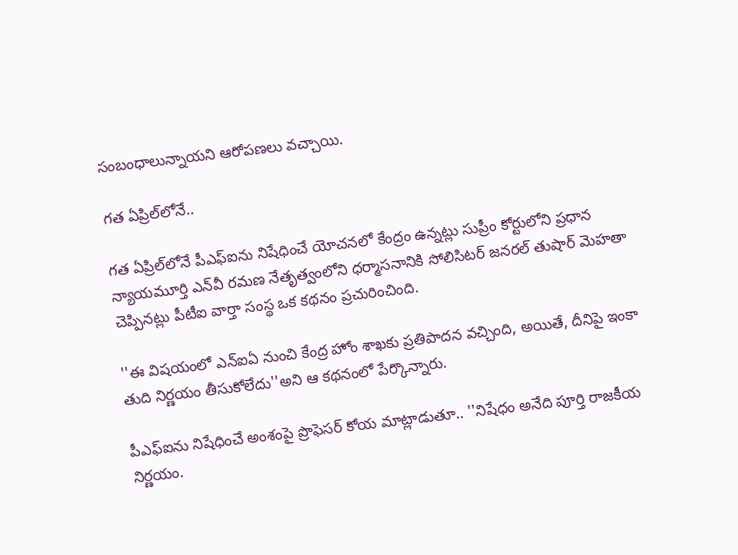సంబంధాలున్నాయని ఆరోపణలు వచ్చాయి.

గత ఏప్రిల్‌లోనే..

గత ఏప్రిల్‌లోనే పీఎఫ్ఐను నిషేధించే యోచనలో కేంద్రం ఉన్నట్లు సుప్రీం కోర్టులోని ప్రధాన న్యాయమూర్తి ఎన్‌వీ రమణ నేతృత్వంలోని ధర్మాసనానికి సోలిసిటర్ జనరల్ తుషార్ మెహతా చెప్పినట్లు పీటీఐ వార్తా సంస్థ ఒక కథనం ప్రచురించింది.

''ఈ విషయంలో ఎన్ఐఏ నుంచి కేంద్ర హోం శాఖకు ప్రతిపాదన వచ్చింది, అయితే, దీనిపై ఇంకా తుది నిర్ణయం తీసుకోలేదు''అని ఆ కథనంలో పేర్కొన్నారు.

పీఎఫ్ఐను నిషేధించే అంశంపై ప్రొఫెసర్ కోయ మాట్లాడుతూ.. ''నిషేధం అనేది పూర్తి రాజకీయ నిర్ణయం.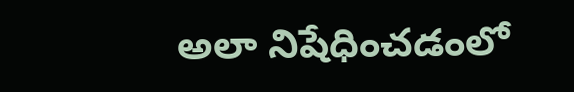అలా నిషేధించడంలో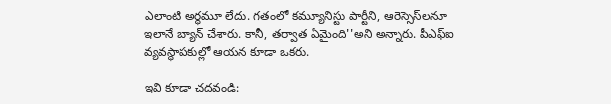ఎలాంటి అర్థమూ లేదు. గతంలో కమ్యూనిస్టు పార్టీని, ఆరెస్సెస్‌లనూ ఇలానే బ్యాన్ చేశారు. కానీ, తర్వాత ఏమైంది''అని అన్నారు. పీఎఫ్ఐ వ్యవస్థాపకుల్లో ఆయన కూడా ఒకరు.

ఇవి కూడా చదవండి: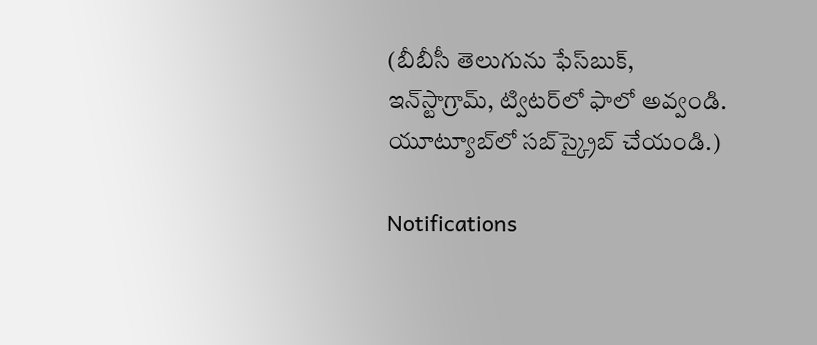(బీబీసీ తెలుగును ఫేస్‌బుక్, ఇన్‌స్టాగ్రామ్‌, ట్విటర్‌లో ఫాలో అవ్వండి. యూట్యూబ్‌లో సబ్‌స్క్రైబ్ చేయండి.)

Notifications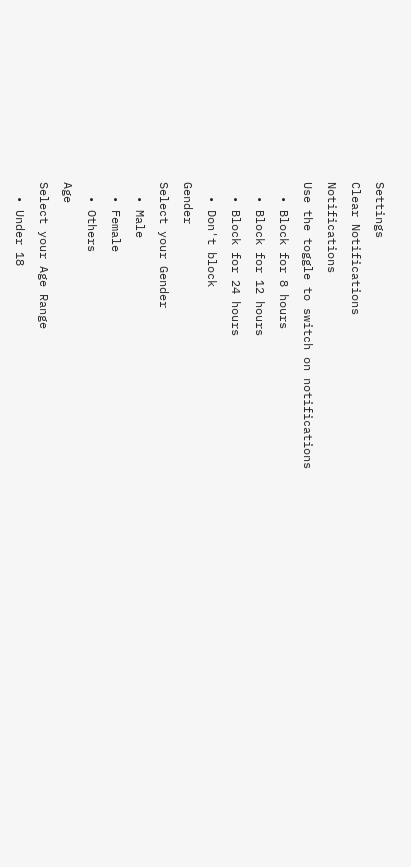Settings
Clear Notifications
Notifications
Use the toggle to switch on notifications
  • Block for 8 hours
  • Block for 12 hours
  • Block for 24 hours
  • Don't block
Gender
Select your Gender
  • Male
  • Female
  • Others
Age
Select your Age Range
  • Under 18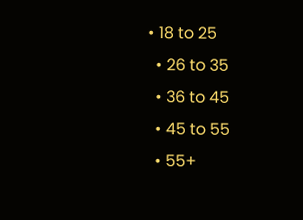• 18 to 25
  • 26 to 35
  • 36 to 45
  • 45 to 55
  • 55+